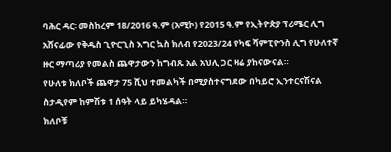ባሕር ዳር፡ መስከረም 18/2016 ዓ.ም (አሚኮ) የ2015 ዓ.ም የኢትዮጵያ ፕሪሜር ሊግ አሸናፊው የቅዱስ ጊዮርጊስ እግር ኳስ ክለብ የ2023/24 የካፍ ሻምፒዮንስ ሊግ የሁለተኛ ዙር ማጣሪያ የመልስ ጨዋታውን ከግብጹ አል አህሊ ጋር ዛሬ ያከናውናል።
የሁለቱ ክለቦች ጨዋታ 75 ሺህ ተመልካች በሚያስተናግደው በካይሮ ኢንተርናሽናል ስታዲየም ከምሽቱ 1 ሰዓት ላይ ይካሄዳል።
ክለቦቹ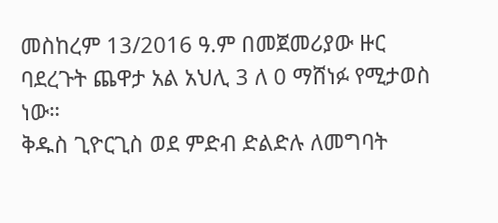መስከረም 13/2016 ዓ.ም በመጀመሪያው ዙር ባደረጉት ጨዋታ አል አህሊ 3 ለ 0 ማሸነፉ የሚታወስ ነው።
ቅዱስ ጊዮርጊስ ወደ ምድብ ድልድሉ ለመግባት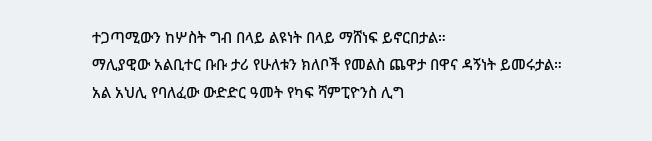ተጋጣሚውን ከሦስት ግብ በላይ ልዩነት በላይ ማሸነፍ ይኖርበታል።
ማሊያዊው አልቢተር ቡቡ ታሪ የሁለቱን ክለቦች የመልስ ጨዋታ በዋና ዳኝነት ይመሩታል።
አል አህሊ የባለፈው ውድድር ዓመት የካፍ ሻምፒዮንስ ሊግ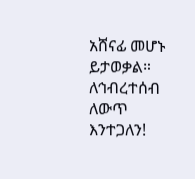አሸናፊ መሆኑ ይታወቃል።
ለኅብረተሰብ ለውጥ እንተጋለን!